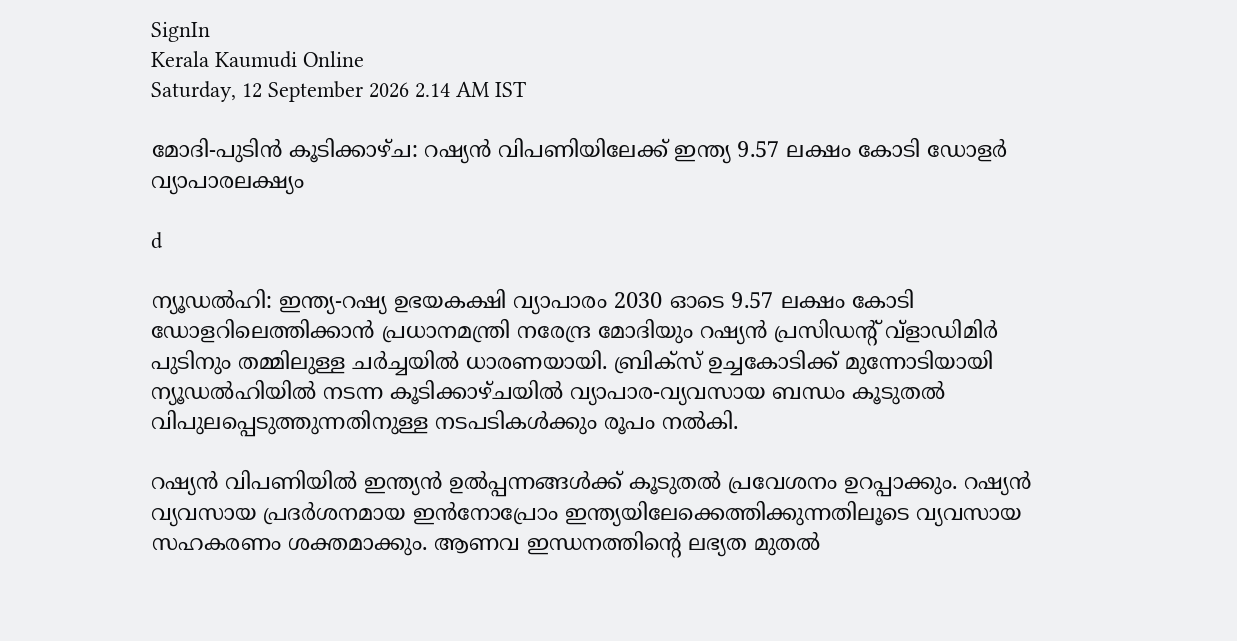SignIn
Kerala Kaumudi Online
Saturday, 12 September 2026 2.14 AM IST

മോദി-പുടിൻ കൂടിക്കാഴ്ച: റഷ്യൻ വിപണിയിലേക്ക് ഇന്ത്യ 9.57 ലക്ഷം കോടി ഡോളർ വ്യാപാരലക്ഷ്യം

d

ന്യൂഡൽഹി: ഇന്ത്യ-റഷ്യ ഉഭയകക്ഷി വ്യാപാരം 2030 ഓടെ 9.57 ലക്ഷം കോടി ഡോളറിലെത്തിക്കാൻ പ്രധാനമന്ത്രി നരേന്ദ്ര മോദിയും റഷ്യൻ പ്രസിഡന്റ് വ്ളാഡിമിർ പുടിനും തമ്മിലുള്ള ചർച്ചയിൽ ധാരണയായി. ബ്രിക്സ് ഉച്ചകോടിക്ക് മുന്നോടിയായി ന്യൂഡൽഹിയിൽ നടന്ന കൂടിക്കാഴ്ചയിൽ വ്യാപാര-വ്യവസായ ബന്ധം കൂടുതൽ വിപുലപ്പെടുത്തുന്നതിനുള്ള നടപടികൾക്കും രൂപം നൽകി.

റഷ്യൻ വിപണിയിൽ ഇന്ത്യൻ ഉൽപ്പന്നങ്ങൾക്ക് കൂടുതൽ പ്രവേശനം ഉറപ്പാക്കും. റഷ്യൻ വ്യവസായ പ്രദർശനമായ ഇൻനോപ്രോം ഇന്ത്യയിലേക്കെത്തിക്കുന്നതിലൂടെ വ്യവസായ സഹകരണം ശക്തമാക്കും. ആണവ ഇന്ധനത്തിന്റെ ലഭ്യത മുതൽ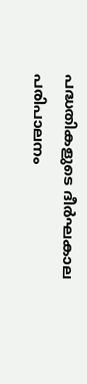പദ്ധതികളുടെ ദീർഘകാല പരിപാലനം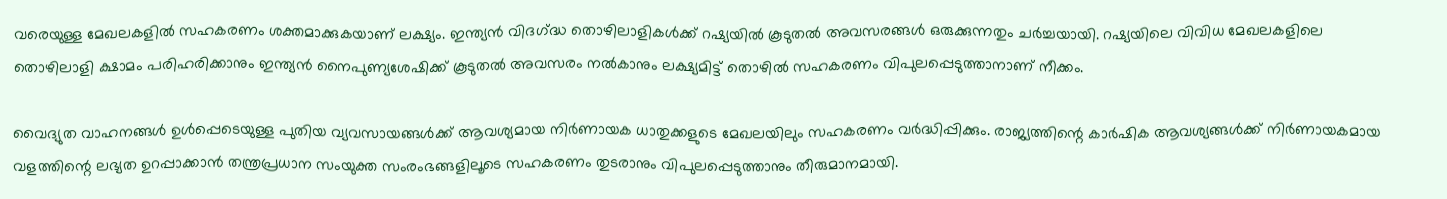വരെയുള്ള മേഖലകളിൽ സഹകരണം ശക്തമാക്കുകയാണ് ലക്ഷ്യം. ഇന്ത്യൻ വിദഗ്‌ദ്ധ തൊഴിലാളികൾക്ക് റഷ്യയിൽ കൂടുതൽ അവസരങ്ങൾ ഒരുക്കുന്നതും ചർച്ചയായി. റഷ്യയിലെ വിവിധ മേഖലകളിലെ തൊഴിലാളി ക്ഷാമം പരിഹരിക്കാനും ഇന്ത്യൻ നൈപുണ്യശേഷിക്ക് കൂടുതൽ അവസരം നൽകാനും ലക്ഷ്യമിട്ട് തൊഴിൽ സഹകരണം വിപുലപ്പെടുത്താനാണ് നീക്കം.

വൈദ്യുത വാഹനങ്ങൾ ഉൾപ്പെടെയുള്ള പുതിയ വ്യവസായങ്ങൾക്ക് ആവശ്യമായ നിർണായക ധാതുക്കളുടെ മേഖലയിലും സഹകരണം വർദ്ധിപ്പിക്കും. രാജ്യത്തിന്റെ കാർഷിക ആവശ്യങ്ങൾക്ക് നിർണായകമായ വളത്തിന്റെ ലഭ്യത ഉറപ്പാക്കാൻ തന്ത്രപ്രധാന സംയുക്ത സംരംഭങ്ങളിലൂടെ സഹകരണം തുടരാനും വിപുലപ്പെടുത്താനും തീരുമാനമായി.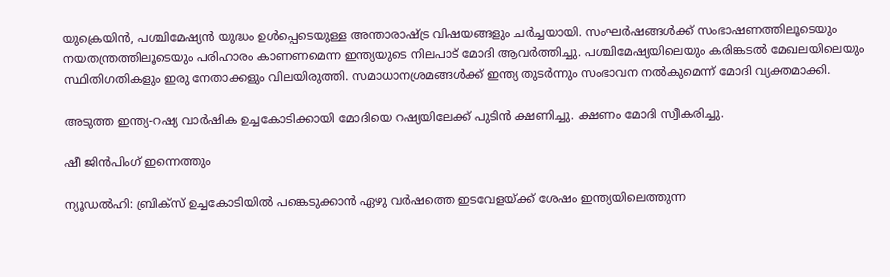യുക്രെയിൻ, പശ്ചിമേഷ്യൻ യുദ്ധം ഉൾപ്പെടെയുള്ള അന്താരാഷ്ട്ര വിഷയങ്ങളും ചർച്ചയായി. സംഘർഷങ്ങൾക്ക് സംഭാഷണത്തിലൂടെയും നയതന്ത്രത്തിലൂടെയും പരിഹാരം കാണണമെന്ന ഇന്ത്യയുടെ നിലപാട് മോദി ആവർത്തിച്ചു. പശ്ചിമേഷ്യയിലെയും കരിങ്കടൽ മേഖലയിലെയും സ്ഥിതിഗതികളും ഇരു നേതാക്കളും വിലയിരുത്തി. സമാധാനശ്രമങ്ങൾക്ക് ഇന്ത്യ തുടർന്നും സംഭാവന നൽകുമെന്ന് മോദി വ്യക്തമാക്കി.

അടുത്ത ഇന്ത്യ-റഷ്യ വാർഷിക ഉച്ചകോടിക്കായി മോദിയെ റഷ്യയിലേക്ക് പുടിൻ ക്ഷണിച്ചു. ക്ഷണം മോദി സ്വീകരിച്ചു.

ഷീ ജിൻപിംഗ് ഇന്നെത്തും

ന്യൂഡൽഹി: ബ്രിക‌്സ് ഉച്ചകോടിയിൽ പങ്കെടുക്കാൻ ഏഴു വർഷത്തെ ഇടവേളയ്‌ക്ക് ശേഷം ഇന്ത്യയിലെത്തുന്ന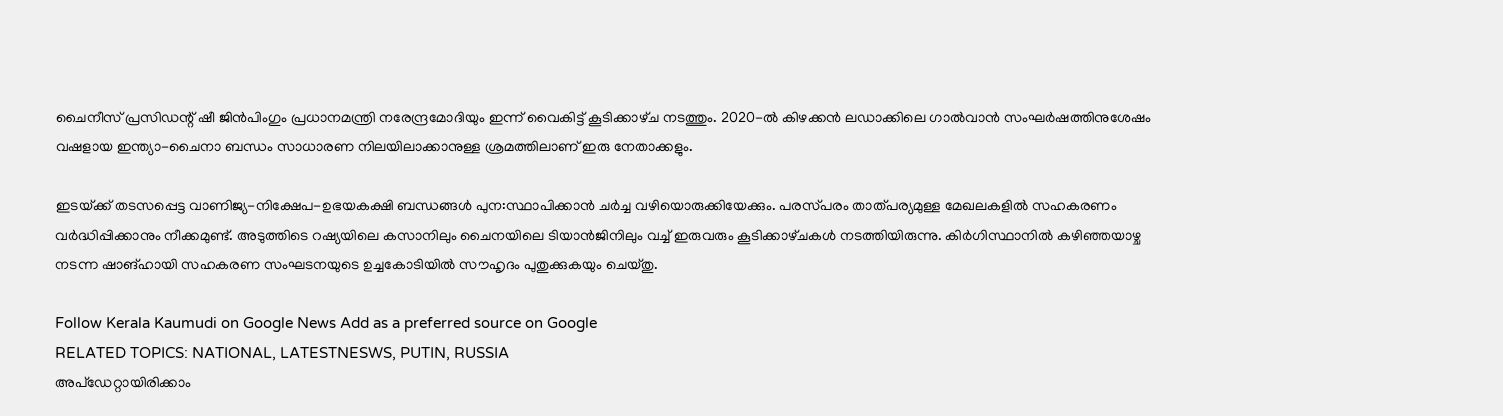ചൈനീസ് പ്രസിഡന്റ് ഷീ ജിൻപിംഗും പ്രധാനമന്ത്രി നരേന്ദ്രമോദിയും ഇന്ന് വൈകിട്ട് കൂടിക്കാഴ്‌ച നടത്തും. 2020-ൽ കിഴക്കൻ ലഡാക്കിലെ ഗാൽവാൻ സംഘർഷത്തിനുശേഷം വഷളായ ഇന്ത്യാ-ചൈനാ ബന്ധം സാധാരണ നിലയിലാക്കാനുള്ള ശ്രമത്തിലാണ് ഇരു നേതാക്കളും.

ഇടയ്‌ക്ക് തടസപ്പെട്ട വാണിജ്യ-നിക്ഷേപ-ഉഭയകക്ഷി ബന്ധങ്ങൾ പുന:സ്ഥാപിക്കാൻ ചർച്ച വഴിയൊരുക്കിയേക്കും. പരസ്‌പരം താത്പര്യമുള്ള മേഖലകളിൽ സഹകരണം വർദ്ധിപ്പിക്കാനും നീക്കമുണ്ട്. അടുത്തിടെ റഷ്യയിലെ കസാനിലും ചൈനയിലെ ടിയാൻജിനിലും വച്ച് ഇരുവരും കൂടിക്കാഴ്‌ചകൾ നടത്തിയിരുന്നു. കിർഗിസ്ഥാനിൽ കഴിഞ്ഞയാഴ്ച നടന്ന ഷാങ്ഹായി സഹകരണ സംഘടനയുടെ ഉച്ചകോടിയിൽ സൗഹൃദം പുതുക്കുകയും ചെയ്‌തു.

Follow Kerala Kaumudi on Google News Add as a preferred source on Google
RELATED TOPICS: NATIONAL, LATESTNESWS, PUTIN, RUSSIA
അപ്ഡേറ്റായിരിക്കാം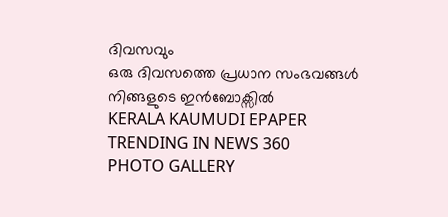ദിവസവും
ഒരു ദിവസത്തെ പ്രധാന സംഭവങ്ങൾ നിങ്ങളുടെ ഇൻബോക്സിൽ
KERALA KAUMUDI EPAPER
TRENDING IN NEWS 360
PHOTO GALLERY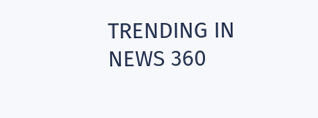TRENDING IN NEWS 360